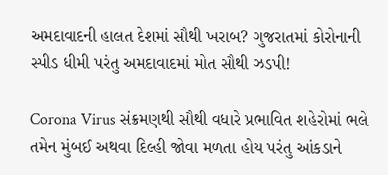અમદાવાદની હાલત દેશમાં સૌથી ખરાબ? ગુજરાતમાં કોરોનાની સ્પીડ ધીમી પરંતુ અમદાવાદમાં મોત સૌથી ઝડપી!

Corona Virus સંક્રમણથી સૌથી વધારે પ્રભાવિત શહેરોમાં ભલે તમેન મુંબઈ અથવા દિલ્હી જોવા મળતા હોય પરંતુ આંકડાને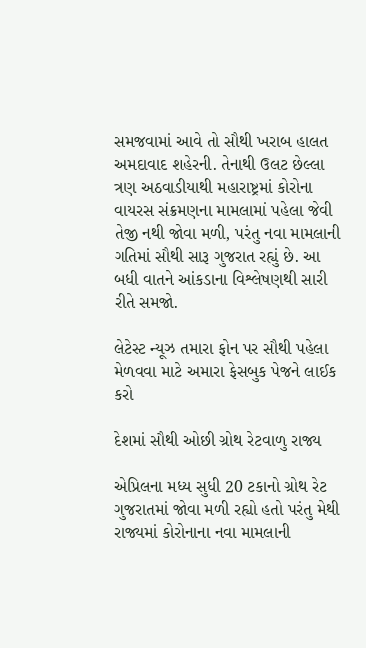સમજવામાં આવે તો સૌથી ખરાબ હાલત અમદાવાદ શહેરની. તેનાથી ઉલટ છેલ્લા ત્રણ અઠવાડીયાથી મહારાષ્ટ્રમાં કોરોના વાયરસ સંક્રમણના મામલામાં પહેલા જેવી તેજી નથી જોવા મળી, પરંતુ નવા મામલાની ગતિમાં સૌથી સારૂ ગુજરાત રહ્યું છે. આ બધી વાતને આંકડાના વિશ્લેષણથી સારી રીતે સમજો.

લેટેસ્ટ ન્યૂઝ તમારા ફોન પર સૌથી પહેલા મેળવવા માટે અમારા ફેસબુક પેજને લાઈક કરો

દેશમાં સૌથી ઓછી ગ્રોથ રેટવાળુ રાજ્ય

એપ્રિલના મધ્ય સુધી 20 ટકાનો ગ્રોથ રેટ ગુજરાતમાં જોવા મળી રહ્યો હતો પરંતુ મેથી રાજ્યમાં કોરોનાના નવા મામલાની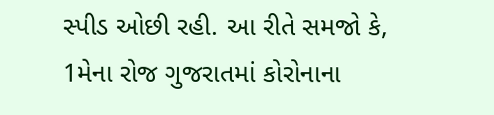સ્પીડ ઓછી રહી. આ રીતે સમજો કે, 1મેના રોજ ગુજરાતમાં કોરોનાના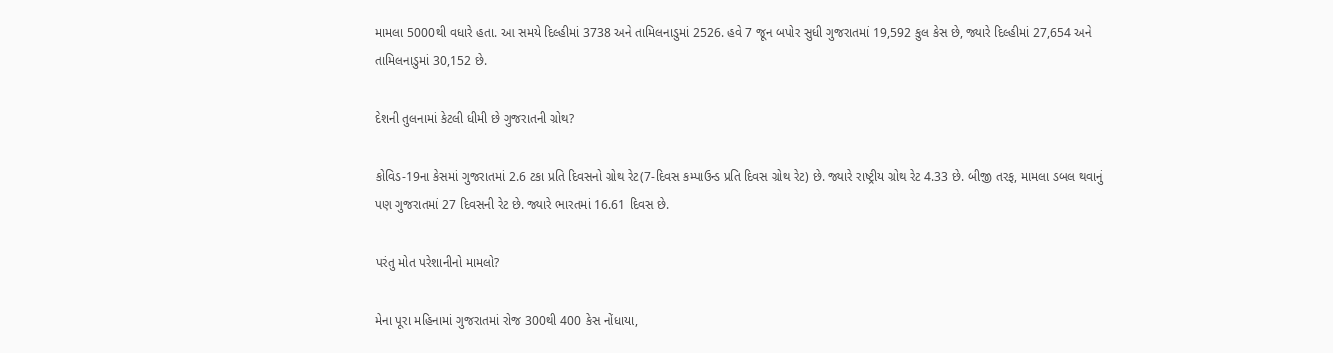મામલા 5000થી વધારે હતા. આ સમયે દિલ્હીમાં 3738 અને તામિલનાડુમાં 2526. હવે 7 જૂન બપોર સુધી ગુજરાતમાં 19,592 કુલ કેસ છે, જ્યારે દિલ્હીમાં 27,654 અને તામિલનાડુમાં 30,152 છે.

દેશની તુલનામાં કેટલી ધીમી છે ગુજરાતની ગ્રોથ?

કોવિડ-19ના કેસમાં ગુજરાતમાં 2.6 ટકા પ્રતિ દિવસનો ગ્રોથ રેટ(7-દિવસ કમ્પાઉન્ડ પ્રતિ દિવસ ગ્રોથ રેટ) છે. જ્યારે રાષ્ટ્રીય ગ્રોથ રેટ 4.33 છે. બીજી તરફ, મામલા ડબલ થવાનું પણ ગુજરાતમાં 27 દિવસની રેટ છે. જ્યારે ભારતમાં 16.61 દિવસ છે.

પરંતુ મોત પરેશાનીનો મામલો?

મેના પૂરા મહિનામાં ગુજરાતમાં રોજ 300થી 400 કેસ નોંધાયા,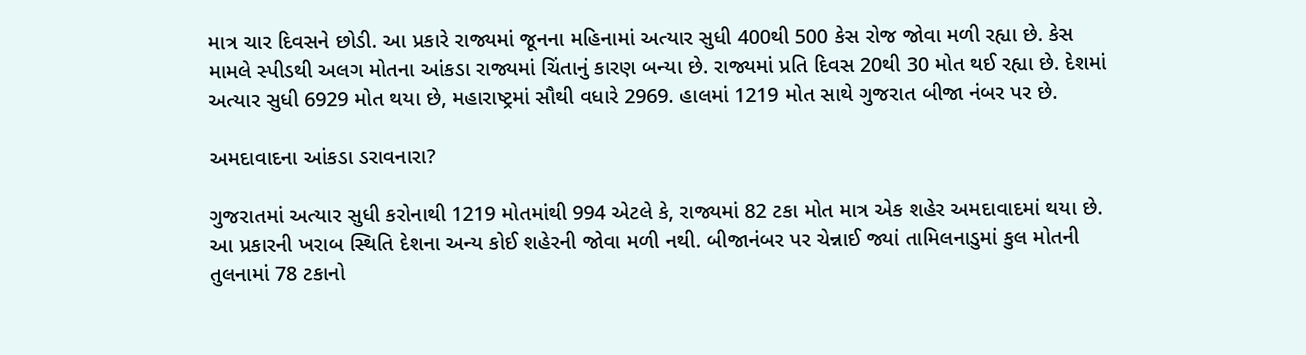માત્ર ચાર દિવસને છોડી. આ પ્રકારે રાજ્યમાં જૂનના મહિનામાં અત્યાર સુધી 400થી 500 કેસ રોજ જોવા મળી રહ્યા છે. કેસ મામલે સ્પીડથી અલગ મોતના આંકડા રાજ્યમાં ચિંતાનું કારણ બન્યા છે. રાજ્યમાં પ્રતિ દિવસ 20થી 30 મોત થઈ રહ્યા છે. દેશમાં અત્યાર સુધી 6929 મોત થયા છે, મહારાષ્ટ્રમાં સૌથી વધારે 2969. હાલમાં 1219 મોત સાથે ગુજરાત બીજા નંબર પર છે.

અમદાવાદના આંકડા ડરાવનારા?

ગુજરાતમાં અત્યાર સુધી કરોનાથી 1219 મોતમાંથી 994 એટલે કે, રાજ્યમાં 82 ટકા મોત માત્ર એક શહેર અમદાવાદમાં થયા છે. આ પ્રકારની ખરાબ સ્થિતિ દેશના અન્ય કોઈ શહેરની જોવા મળી નથી. બીજાનંબર પર ચેન્નાઈ જ્યાં તામિલનાડુમાં કુલ મોતની તુલનામાં 78 ટકાનો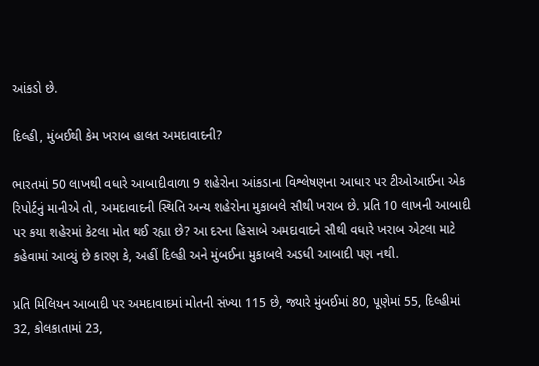આંકડો છે.

દિલ્હી, મુંબઈથી કેમ ખરાબ હાલત અમદાવાદની?

ભારતમાં 50 લાખથી વધારે આબાદીવાળા 9 શહેરોના આંકડાના વિશ્લેષણના આધાર પર ટીઓઆઈના એક રિપોર્ટનું માનીએ તો, અમદાવાદની સ્થિતિ અન્ય શહેરોના મુકાબલે સૌથી ખરાબ છે. પ્રતિ 10 લાખની આબાદી પર કયા શહેરમાં કેટલા મોત થઈ રહ્યા છે? આ દરના હિસાબે અમદાવાદને સૌથી વધારે ખરાબ એટલા માટે કહેવામાં આવ્યું છે કારણ કે, અહીં દિલ્હી અને મુંબઈના મુકાબલે અડધી આબાદી પણ નથી.

પ્રતિ મિલિયન આબાદી પર અમદાવાદમાં મોતની સંખ્યા 115 છે, જ્યારે મુંબઈમાં 80, પૂણેમાં 55, દિલ્હીમાં 32, કોલકાતામાં 23,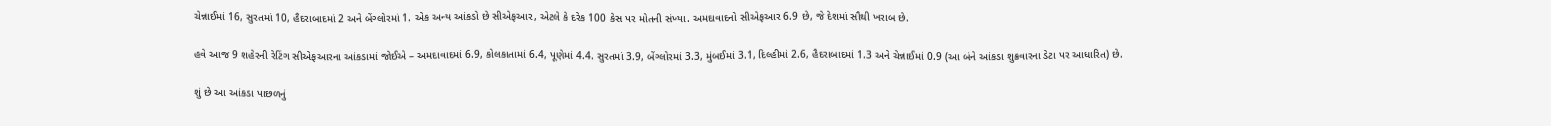ચેન્નાઈમાં 16, સુરતમાં 10, હૈદરાબાદમાં 2 અને બેંગ્લોરમાં 1. એક અન્ય આંકડો છે સીએફઆર, એટલે કે દરેક 100 કેસ પર મોતની સંખ્યા. અમદાવાદનો સીએફઆર 6.9 છે, જે દેશમાં સૌથી ખરાબ છે.

હવે આજ 9 શહેરની રેટિંગ સીએફઆરના આંકડામાં જોઈએ – અમદાવાદમાં 6.9, કોલકાતામાં 6.4, પૂણેમાં 4.4. સુરતમાં 3.9, બેંગ્લોરમાં 3.3, મુંબઈમાં 3.1, દિલ્હીમાં 2.6, હૈદરાબાદમાં 1.3 અને ચેન્નાઈમાં 0.9 (આ બંને આંકડા શુક્રવારના ડેટા પર આધારિત) છે.

શું છે આ આંકડા પાછળનું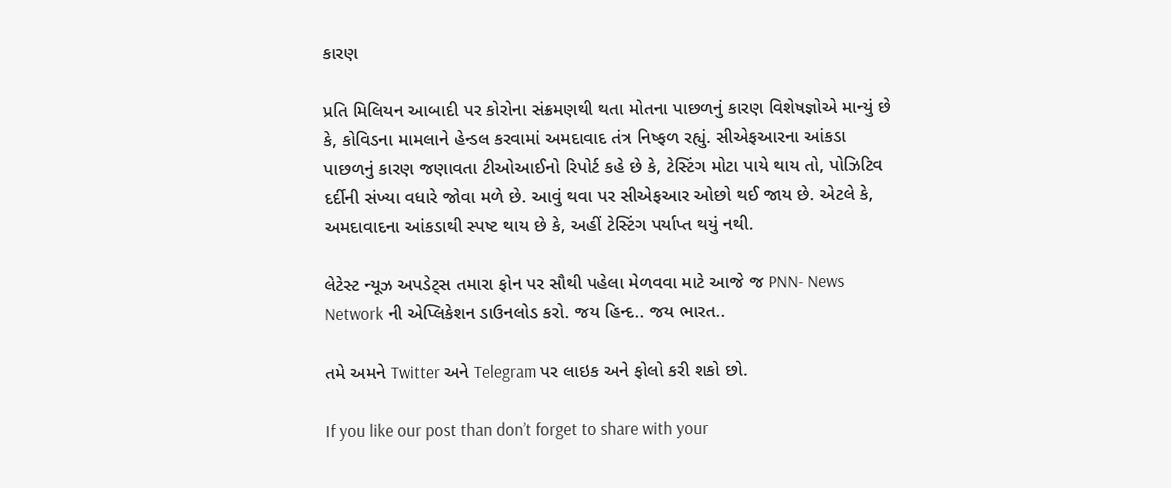કારણ

પ્રતિ મિલિયન આબાદી પર કોરોના સંક્રમણથી થતા મોતના પાછળનું કારણ વિશેષજ્ઞોએ માન્યું છે કે, કોવિડના મામલાને હેન્ડલ કરવામાં અમદાવાદ તંત્ર નિષ્ફળ રહ્યું. સીએફઆરના આંકડા પાછળનું કારણ જણાવતા ટીઓઆઈનો રિપોર્ટ કહે છે કે, ટેસ્ટિંગ મોટા પાયે થાય તો, પોઝિટિવ દર્દીની સંખ્યા વધારે જોવા મળે છે. આવું થવા પર સીએફઆર ઓછો થઈ જાય છે. એટલે કે, અમદાવાદના આંકડાથી સ્પષ્ટ થાય છે કે, અહીં ટેસ્ટિંગ પર્યાપ્ત થયું નથી.

લેટેસ્ટ ન્યૂઝ અપડેટ્સ તમારા ફોન પર સૌથી પહેલા મેળવવા માટે આજે જ PNN- News Network ની એપ્લિકેશન ડાઉનલોડ કરો. જય હિન્દ.. જય ભારત..

તમે અમને Twitter અને Telegram પર લાઇક અને ફોલો કરી શકો છો.

If you like our post than don’t forget to share with your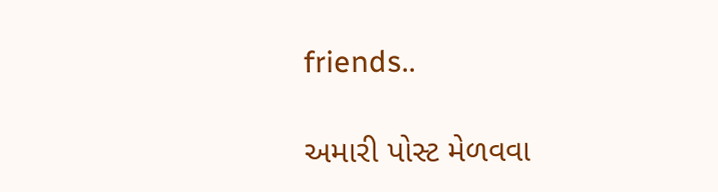friends..

અમારી પોસ્ટ મેળવવા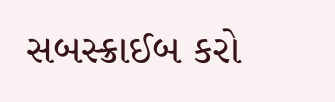સબસ્ક્રાઈબ કરો